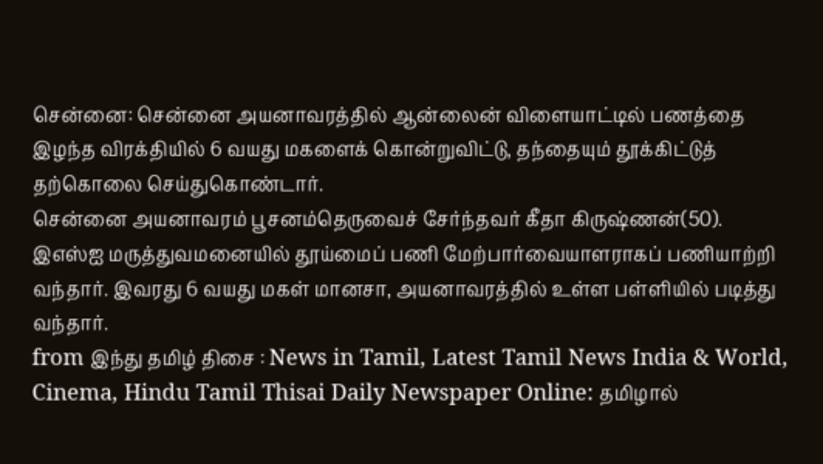சென்னை: சென்னை அயனாவரத்தில் ஆன்லைன் விளையாட்டில் பணத்தை இழந்த விரக்தியில் 6 வயது மகளைக் கொன்றுவிட்டு, தந்தையும் தூக்கிட்டுத் தற்கொலை செய்துகொண்டார்.
சென்னை அயனாவரம் பூசனம்தெருவைச் சேர்ந்தவர் கீதா கிருஷ்ணன்(50). இஎஸ்ஐ மருத்துவமனையில் தூய்மைப் பணி மேற்பார்வையாளராகப் பணியாற்றி வந்தார். இவரது 6 வயது மகள் மானசா, அயனாவரத்தில் உள்ள பள்ளியில் படித்து வந்தார்.
from இந்து தமிழ் திசை : News in Tamil, Latest Tamil News India & World, Cinema, Hindu Tamil Thisai Daily Newspaper Online: தமிழால்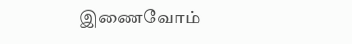இணைவோம்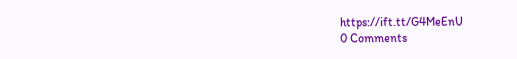https://ift.tt/G4MeEnU
0 Comments